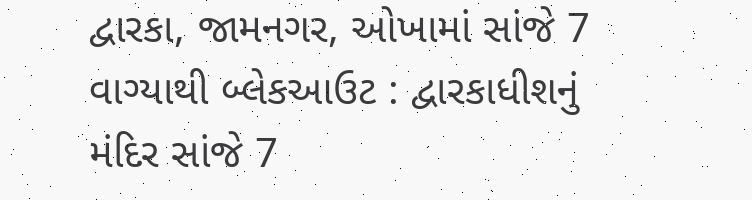દ્વારકા, જામનગર, ઓખામાં સાંજે 7 વાગ્યાથી બ્લેકઆઉટ : દ્વારકાધીશનું મંદિર સાંજે 7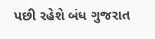પછી રહેશે બંધ ગુજરાત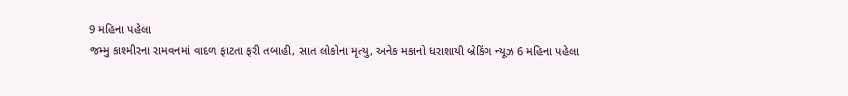9 મહિના પહેલા
જમ્મુ કાશ્મીરના રામવનમાં વાદળ ફાટતા ફરી તબાહી, સાત લોકોના મૃત્યુ, અનેક મકાનો ધરાશાયી બ્રેકિંગ ન્યૂઝ 6 મહિના પહેલા